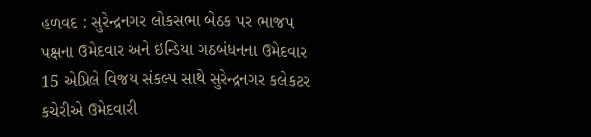હળવદ : સુરેન્દ્રનગર લોકસભા બેઠક પર ભાજપ પક્ષના ઉમેદવાર અને ઇન્ડિયા ગઠબંધનના ઉમેદવાર 15 એપ્રિલે વિજય સંકલ્પ સાથે સુરેન્દ્રનગર કલેકટર કચેરીએ ઉમેદવારી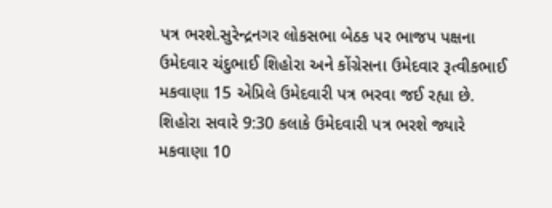પત્ર ભરશે.સુરેન્દ્રનગર લોકસભા બેઠક પર ભાજપ પક્ષના ઉમેદવાર ચંદુભાઈ શિહોરા અને કોંગ્રેસના ઉમેદવાર રૂત્વીકભાઈ મકવાણા 15 એપ્રિલે ઉમેદવારી પત્ર ભરવા જઈ રહ્યા છે. શિહોરા સવારે 9:30 કલાકે ઉમેદવારી પત્ર ભરશે જ્યારે મકવાણા 10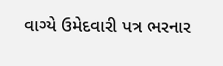વાગ્યે ઉમેદવારી પત્ર ભરનાર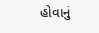હોવાનું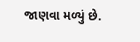જાણવા મળ્યું છે.